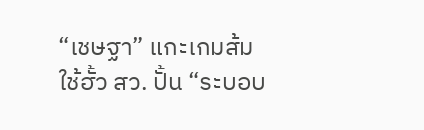“เชษฐา” แกะเกมส้ม ใช้ฮั้ว สว. ปั้น “ระบอบ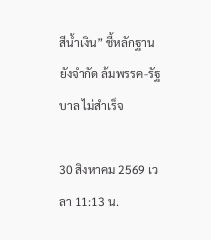สีน้ำเงิน” ชี้หลักฐานยังจำกัด ล้มพรรค-รัฐบาล ไม่สำเร็จ

30 สิงหาคม 2569 เวลา 11:13 น.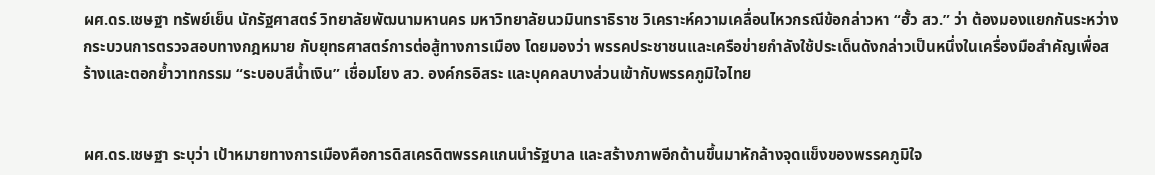ผศ.ดร.เชษฐา ทรัพย์เย็น นักรัฐศาสตร์ วิทยาลัยพัฒนามหานคร มหาวิทยาลัยนวมินทราธิราช วิเคราะห์ความเคลื่อนไหวกรณีข้อกล่าวหา “ฮั้ว สว.” ว่า ต้องมองแยกกันระหว่างกระบวนการตรวจสอบทางกฎหมาย กับยุทธศาสตร์การต่อสู้ทางการเมือง โดยมองว่า พรรคประชาชนและเครือข่ายกำลังใช้ประเด็นดังกล่าวเป็นหนึ่งในเครื่องมือสำคัญเพื่อสร้างและตอกย้ำวาทกรรม “ระบอบสีน้ำเงิน” เชื่อมโยง สว. องค์กรอิสระ และบุคคลบางส่วนเข้ากับพรรคภูมิใจไทย


ผศ.ดร.เชษฐา ระบุว่า เป้าหมายทางการเมืองคือการดิสเครดิตพรรคแกนนำรัฐบาล และสร้างภาพอีกด้านขึ้นมาหักล้างจุดแข็งของพรรคภูมิใจ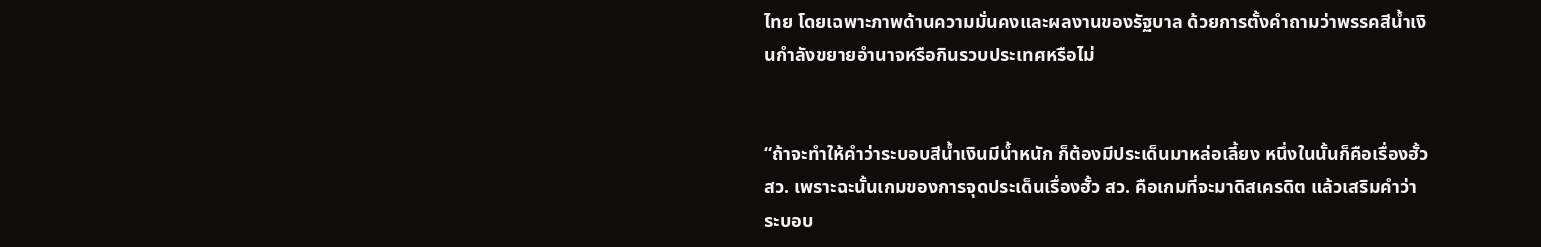ไทย โดยเฉพาะภาพด้านความมั่นคงและผลงานของรัฐบาล ด้วยการตั้งคำถามว่าพรรคสีน้ำเงินกำลังขยายอำนาจหรือกินรวบประเทศหรือไม่


“ถ้าจะทำให้คำว่าระบอบสีน้ำเงินมีน้ำหนัก ก็ต้องมีประเด็นมาหล่อเลี้ยง หนึ่งในนั้นก็คือเรื่องฮั้ว สว. เพราะฉะนั้นเกมของการจุดประเด็นเรื่องฮั้ว สว. คือเกมที่จะมาดิสเครดิต แล้วเสริมคำว่าระบอบ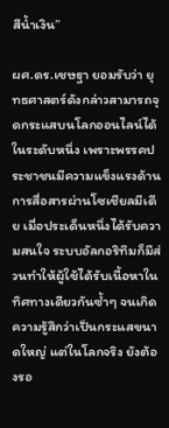สีน้ำเงิน”

ผศ.ดร.เชษฐา ยอมรับว่า ยุทธศาสตร์ดังกล่าวสามารถจุดกระแสบนโลกออนไลน์ได้ในระดับหนึ่ง เพราะพรรคประชาชนมีความแข็งแรงด้านการสื่อสารผ่านโซเชียลมีเดีย เมื่อประเด็นหนึ่งได้รับความสนใจ ระบบอัลกอริทึมก็มีส่วนทำให้ผู้ใช้ได้รับเนื้อหาในทิศทางเดียวกันซ้ำๆ จนเกิดความรู้สึกว่าเป็นกระแสขนาดใหญ่ แต่ในโลกจริง ยังต้องรอ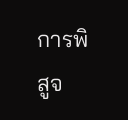การพิสูจ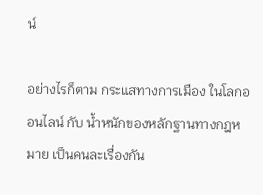น์

อย่างไรก็ตาม กระแสทางการเมือง ในโลกออนไลน์ กับ น้ำหนักของหลักฐานทางกฎหมาย เป็นคนละเรื่องกัน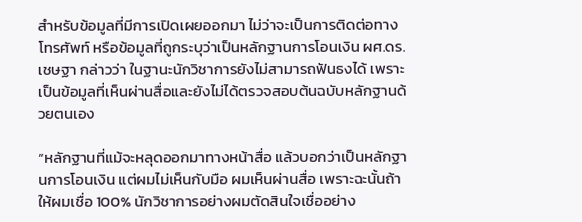สำหรับข้อมูลที่มีการเปิดเผยออกมา ไม่ว่าจะเป็นการติดต่อทางโทรศัพท์ หรือข้อมูลที่ถูกระบุว่าเป็นหลักฐานการโอนเงิน ผศ.ดร.เชษฐา กล่าวว่า ในฐานะนักวิชาการยังไม่สามารถฟันธงได้ เพราะเป็นข้อมูลที่เห็นผ่านสื่อและยังไม่ได้ตรวจสอบต้นฉบับหลักฐานด้วยตนเอง

“หลักฐานที่แม้จะหลุดออกมาทางหน้าสื่อ แล้วบอกว่าเป็นหลักฐานการโอนเงิน แต่ผมไม่เห็นกับมือ ผมเห็นผ่านสื่อ เพราะฉะนั้นถ้าให้ผมเชื่อ 100% นักวิชาการอย่างผมตัดสินใจเชื่ออย่าง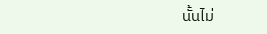นั้นไม่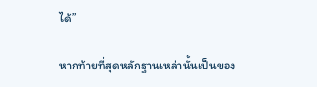ได้”

หากท้ายที่สุดหลักฐานเหล่านั้นเป็นของ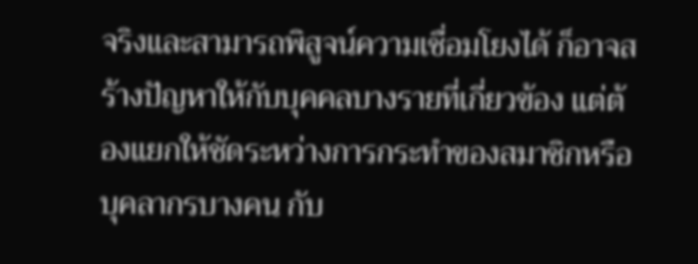จริงและสามารถพิสูจน์ความเชื่อมโยงได้ ก็อาจสร้างปัญหาให้กับบุคคลบางรายที่เกี่ยวข้อง แต่ต้องแยกให้ชัดระหว่างการกระทำของสมาชิกหรือบุคลากรบางคน กับ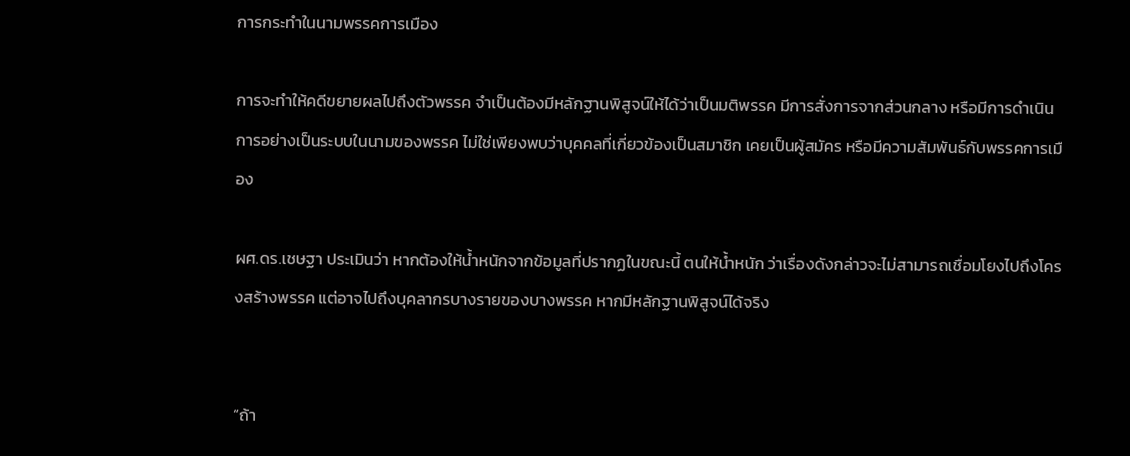การกระทำในนามพรรคการเมือง

การจะทำให้คดีขยายผลไปถึงตัวพรรค จำเป็นต้องมีหลักฐานพิสูจน์ให้ได้ว่าเป็นมติพรรค มีการสั่งการจากส่วนกลาง หรือมีการดำเนินการอย่างเป็นระบบในนามของพรรค ไม่ใช่เพียงพบว่าบุคคลที่เกี่ยวข้องเป็นสมาชิก เคยเป็นผู้สมัคร หรือมีความสัมพันธ์กับพรรคการเมือง

ผศ.ดร.เชษฐา ประเมินว่า หากต้องให้น้ำหนักจากข้อมูลที่ปรากฏในขณะนี้ ตนให้น้ำหนัก ว่าเรื่องดังกล่าวจะไม่สามารถเชื่อมโยงไปถึงโครงสร้างพรรค แต่อาจไปถึงบุคลากรบางรายของบางพรรค หากมีหลักฐานพิสูจน์ได้จริง


“ถ้า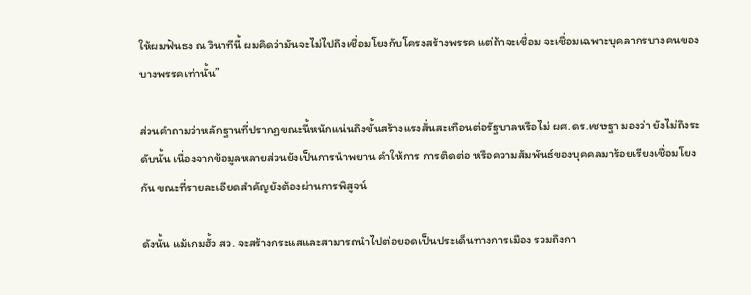ให้ผมฟันธง ณ วินาทีนี้ ผมคิดว่ามันจะไม่ไปถึงเชื่อมโยงกับโครงสร้างพรรค แต่ถ้าจะเชื่อม จะเชื่อมเฉพาะบุคลากรบางคนของบางพรรคเท่านั้น”

ส่วนคำถามว่าหลักฐานที่ปรากฏขณะนี้หนักแน่นถึงขั้นสร้างแรงสั่นสะเทือนต่อรัฐบาลหรือไม่ ผศ.ดร.เชษฐา มองว่า ยังไม่ถึงระดับนั้น เนื่องจากข้อมูลหลายส่วนยังเป็นการนำพยาน คำให้การ การติดต่อ หรือความสัมพันธ์ของบุคคลมาร้อยเรียงเชื่อมโยงกัน ขณะที่รายละเอียดสำคัญยังต้องผ่านการพิสูจน์

ดังนั้น แม้เกมฮั้ว สว. จะสร้างกระแสและสามารถนำไปต่อยอดเป็นประเด็นทางการเมือง รวมถึงกา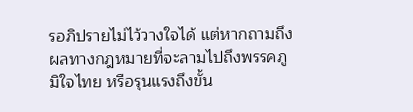รอภิปรายไม่ไว้วางใจได้ แต่หากถามถึงผลทางกฎหมายที่จะลามไปถึงพรรคภูมิใจไทย หรือรุนแรงถึงขั้น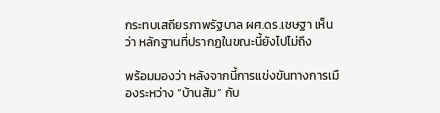กระทบเสถียรภาพรัฐบาล ผศ.ดร.เชษฐา เห็นว่า หลักฐานที่ปรากฏในขณะนี้ยังไปไม่ถึง

พร้อมมองว่า หลังจากนี้การแข่งขันทางการเมืองระหว่าง “บ้านส้ม” กับ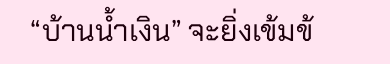“บ้านน้ำเงิน” จะยิ่งเข้มข้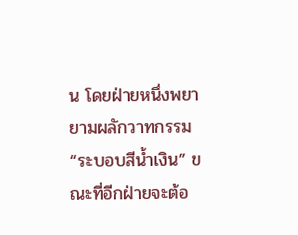น โดยฝ่ายหนึ่งพยายามผลักวาทกรรม “ระบอบสีน้ำเงิน” ขณะที่อีกฝ่ายจะต้อ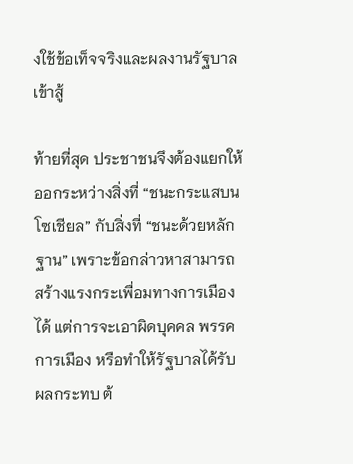งใช้ข้อเท็จจริงและผลงานรัฐบาลเข้าสู้

ท้ายที่สุด ประชาชนจึงต้องแยกให้ออกระหว่างสิ่งที่ “ชนะกระแสบนโซเชียล” กับสิ่งที่ “ชนะด้วยหลักฐาน” เพราะข้อกล่าวหาสามารถสร้างแรงกระเพื่อมทางการเมืองได้ แต่การจะเอาผิดบุคคล พรรคการเมือง หรือทำให้รัฐบาลได้รับผลกระทบ ต้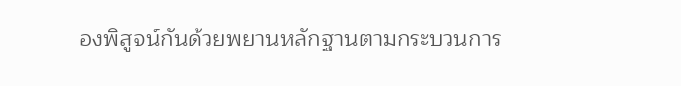องพิสูจน์กันด้วยพยานหลักฐานตามกระบวนการ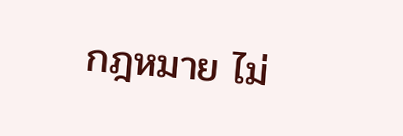กฎหมาย ไม่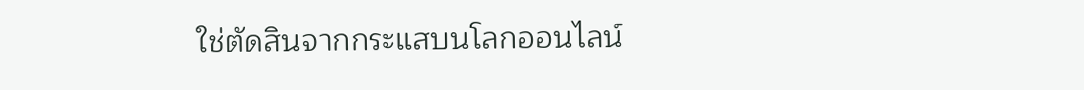ใช่ตัดสินจากกระแสบนโลกออนไลน์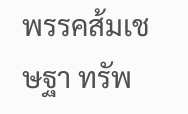พรรคส้มเชษฐา ทรัพ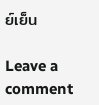ย์เย็น

Leave a comment